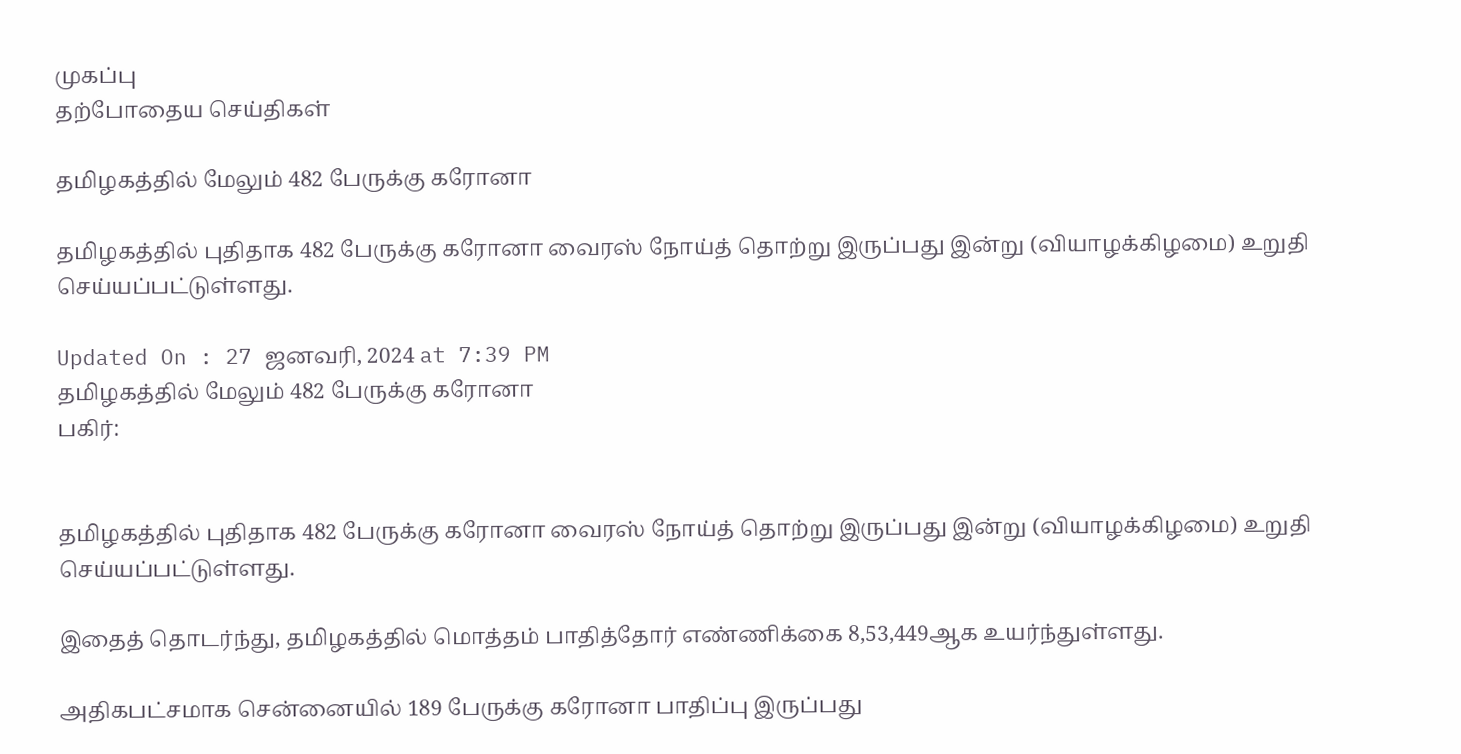முகப்பு
தற்போதைய செய்திகள்

தமிழகத்தில் மேலும் 482 பேருக்கு கரோனா

தமிழகத்தில் புதிதாக 482 பேருக்கு கரோனா வைரஸ் நோய்த் தொற்று இருப்பது இன்று (வியாழக்கிழமை) உறுதி செய்யப்பட்டுள்ளது.

Updated On : 27 ஜனவரி, 2024 at 7:39 PM
தமிழகத்தில் மேலும் 482 பேருக்கு கரோனா
பகிர்:


தமிழகத்தில் புதிதாக 482 பேருக்கு கரோனா வைரஸ் நோய்த் தொற்று இருப்பது இன்று (வியாழக்கிழமை) உறுதி செய்யப்பட்டுள்ளது.

இதைத் தொடர்ந்து, தமிழகத்தில் மொத்தம் பாதித்தோர் எண்ணிக்கை 8,53,449ஆக உயர்ந்துள்ளது.

அதிகபட்சமாக சென்னையில் 189 பேருக்கு கரோனா பாதிப்பு இருப்பது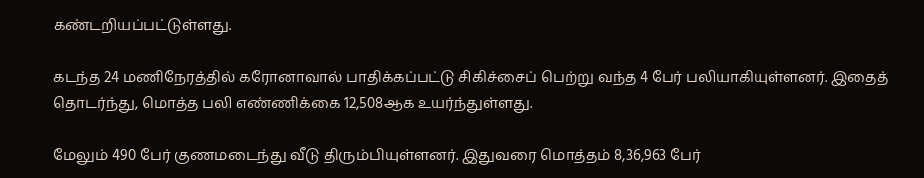கண்டறியப்பட்டுள்ளது.

கடந்த 24 மணிநேரத்தில் கரோனாவால் பாதிக்கப்பட்டு சிகிச்சைப் பெற்று வந்த 4 பேர் பலியாகியுள்ளனர். இதைத் தொடர்ந்து, மொத்த பலி எண்ணிக்கை 12,508ஆக உயர்ந்துள்ளது.

மேலும் 490 பேர் குணமடைந்து வீடு திரும்பியுள்ளனர். இதுவரை மொத்தம் 8,36,963 பேர்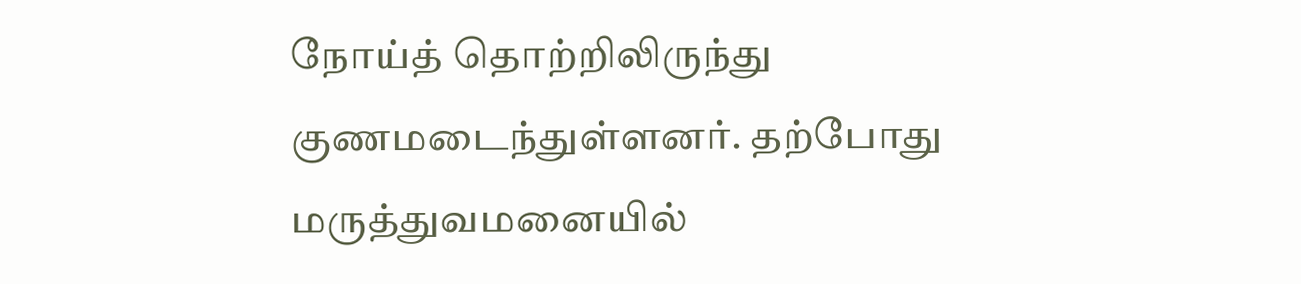நோய்த் தொற்றிலிருந்து குணமடைந்துள்ளனர். தற்போது மருத்துவமனையில்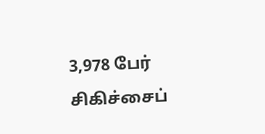3,978 பேர் சிகிச்சைப்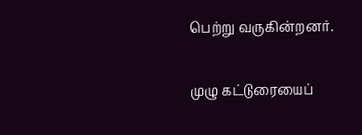பெற்று வருகின்றனர்.

முழு கட்டுரையைப்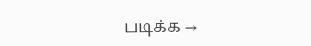படிக்க →